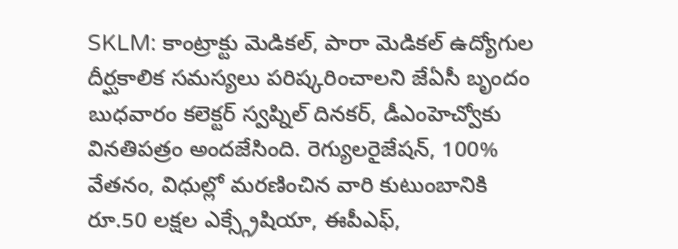SKLM: కాంట్రాక్టు మెడికల్, పారా మెడికల్ ఉద్యోగుల దీర్ఘకాలిక సమస్యలు పరిష్కరించాలని జేఏసీ బృందం బుధవారం కలెక్టర్ స్వప్నిల్ దినకర్, డీఎంహెచ్వోకు వినతిపత్రం అందజేసింది. రెగ్యులరైజేషన్, 100% వేతనం, విధుల్లో మరణించిన వారి కుటుంబానికి రూ.50 లక్షల ఎక్స్గ్రేషియా, ఈపీఎఫ్,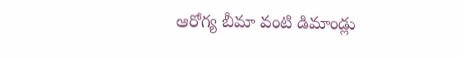ఆరోగ్య బీమా వంటి డిమాండ్లు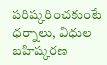పరిష్కరించకుంటే ధర్నాలు, విధుల బహిష్కరణ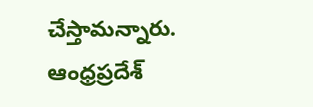చేస్తామన్నారు.
ఆంధ్రప్రదేశ్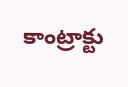కాంట్రాక్టు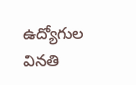ఉద్యోగుల వినతి